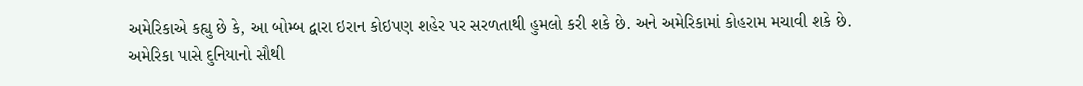અમેરિકાએ કહ્યુ છે કે, આ બોમ્બ દ્વારા ઇરાન કોઇપણ શહેર પર સરળતાથી હુમલો કરી શકે છે. અને અમેરિકામાં કોહરામ મચાવી શકે છે.
અમેરિકા પાસે દુનિયાનો સૌથી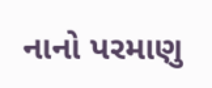નાનો પરમાણુ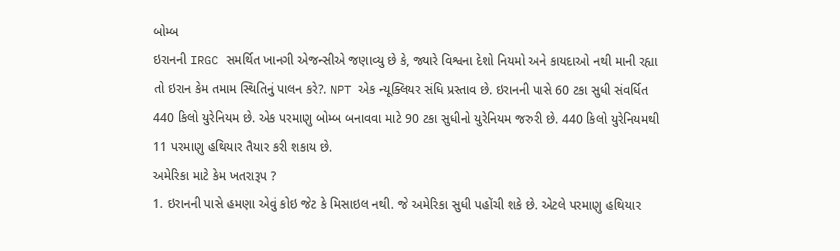બોમ્બ
ઇરાનની IRGC સમર્થિત ખાનગી એજન્સીએ જણાવ્યુ છે કે, જ્યારે વિશ્વના દેશો નિયમો અને કાયદાઓ નથી માની રહ્યા તો ઇરાન કેમ તમામ સ્થિતિનું પાલન કરે?. NPT એક ન્યૂક્લિયર સંધિ પ્રસ્તાવ છે. ઇરાનની પાસે 60 ટકા સુધી સંવર્ધિત 440 કિલો યુરેનિયમ છે. એક પરમાણુ બોમ્બ બનાવવા માટે 90 ટકા સુધીનો યુરેનિયમ જરુરી છે. 440 કિલો યુરેનિયમથી 11 પરમાણુ હથિયાર તૈયાર કરી શકાય છે.
અમેરિકા માટે કેમ ખતરારૂપ ?
1. ઇરાનની પાસે હમણા એવું કોઇ જેટ કે મિસાઇલ નથી. જે અમેરિકા સુધી પહોંચી શકે છે. એટલે પરમાણુ હથિયાર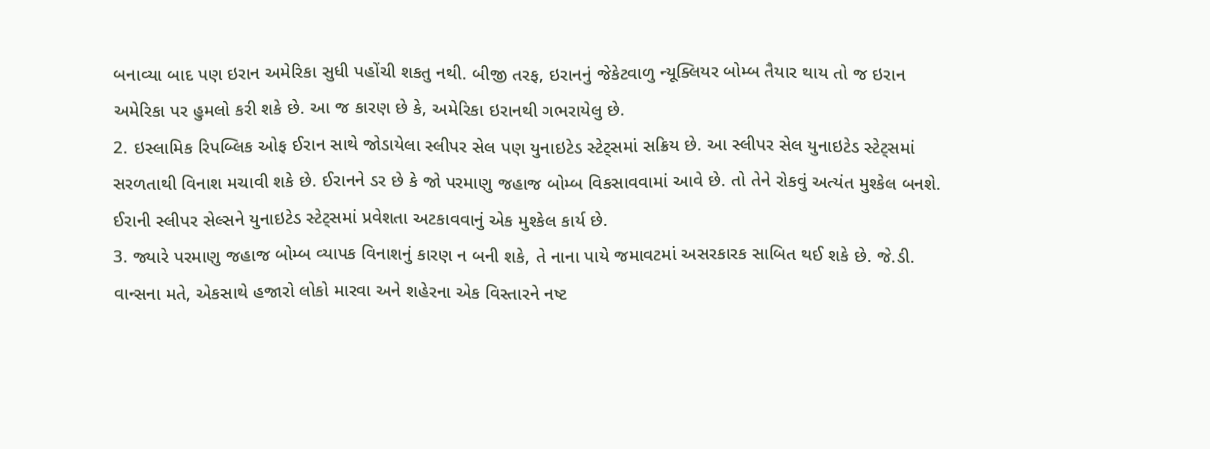બનાવ્યા બાદ પણ ઇરાન અમેરિકા સુધી પહોંચી શકતુ નથી. બીજી તરફ, ઇરાનનું જેકેટવાળુ ન્યૂક્લિયર બોમ્બ તૈયાર થાય તો જ ઇરાન અમેરિકા પર હુમલો કરી શકે છે. આ જ કારણ છે કે, અમેરિકા ઇરાનથી ગભરાયેલુ છે.
2. ઇસ્લામિક રિપબ્લિક ઓફ ઈરાન સાથે જોડાયેલા સ્લીપર સેલ પણ યુનાઇટેડ સ્ટેટ્સમાં સક્રિય છે. આ સ્લીપર સેલ યુનાઇટેડ સ્ટેટ્સમાં સરળતાથી વિનાશ મચાવી શકે છે. ઈરાનને ડર છે કે જો પરમાણુ જહાજ બોમ્બ વિકસાવવામાં આવે છે. તો તેને રોકવું અત્યંત મુશ્કેલ બનશે. ઈરાની સ્લીપર સેલ્સને યુનાઇટેડ સ્ટેટ્સમાં પ્રવેશતા અટકાવવાનું એક મુશ્કેલ કાર્ય છે.
3. જ્યારે પરમાણુ જહાજ બોમ્બ વ્યાપક વિનાશનું કારણ ન બની શકે, તે નાના પાયે જમાવટમાં અસરકારક સાબિત થઈ શકે છે. જે.ડી. વાન્સના મતે, એકસાથે હજારો લોકો મારવા અને શહેરના એક વિસ્તારને નષ્ટ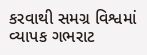કરવાથી સમગ્ર વિશ્વમાં વ્યાપક ગભરાટ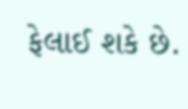ફેલાઈ શકે છે.